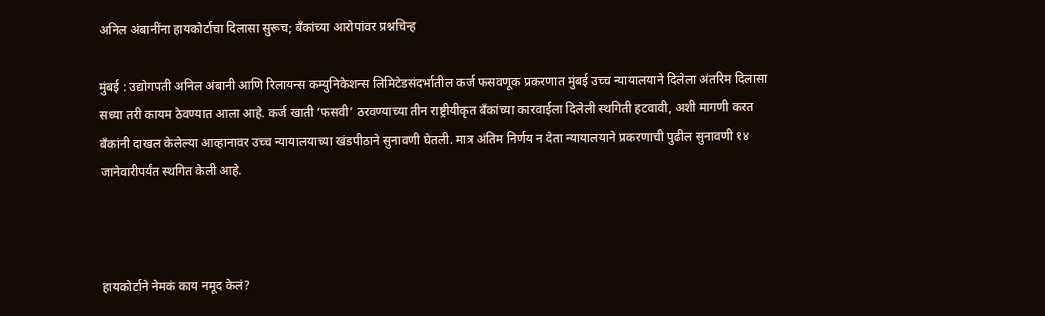अनिल अंबानींना हायकोर्टाचा दिलासा सुरूच; बँकांच्या आरोपांवर प्रश्नचिन्ह

मुंबई : उद्योगपती अनिल अंबानी आणि रिलायन्स कम्युनिकेशन्स लिमिटेडसंदर्भातील कर्ज फसवणूक प्रकरणात मुंबई उच्च न्यायालयाने दिलेला अंतरिम दिलासा सध्या तरी कायम ठेवण्यात आला आहे. कर्ज खाती ‘फसवी’ ठरवण्याच्या तीन राष्ट्रीयीकृत बँकांच्या कारवाईला दिलेली स्थगिती हटवावी, अशी मागणी करत बँकांनी दाखल केलेल्या आव्हानावर उच्च न्यायालयाच्या खंडपीठाने सुनावणी घेतली. मात्र अंतिम निर्णय न देता न्यायालयाने प्रकरणाची पुढील सुनावणी १४ जानेवारीपर्यंत स्थगित केली आहे.



हायकोर्टाने नेमकं काय नमूद केलं?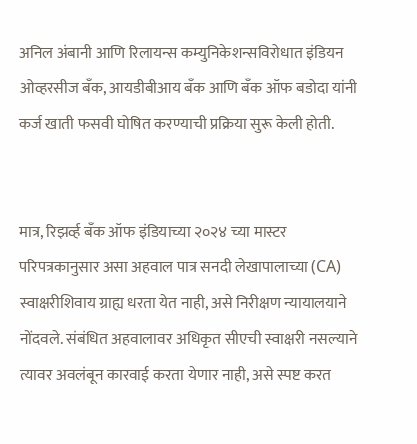अनिल अंबानी आणि रिलायन्स कम्युनिकेशन्सविरोधात इंडियन ओव्हरसीज बँक, आयडीबीआय बँक आणि बँक ऑफ बडोदा यांनी कर्ज खाती फसवी घोषित करण्याची प्रक्रिया सुरू केली होती.


मात्र, रिझर्व्ह बँक ऑफ इंडियाच्या २०२४ च्या मास्टर परिपत्रकानुसार असा अहवाल पात्र सनदी लेखापालाच्या (CA) स्वाक्षरीशिवाय ग्राह्य धरता येत नाही, असे निरीक्षण न्यायालयाने नोंदवले. संबंधित अहवालावर अधिकृत सीएची स्वाक्षरी नसल्याने त्यावर अवलंबून कारवाई करता येणार नाही, असे स्पष्ट करत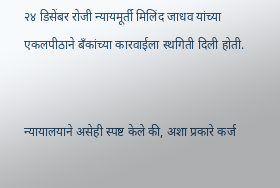२४ डिसेंबर रोजी न्यायमूर्ती मिलिंद जाधव यांच्या एकलपीठाने बँकांच्या कारवाईला स्थगिती दिली होती.


न्यायालयाने असेही स्पष्ट केले की, अशा प्रकारे कर्ज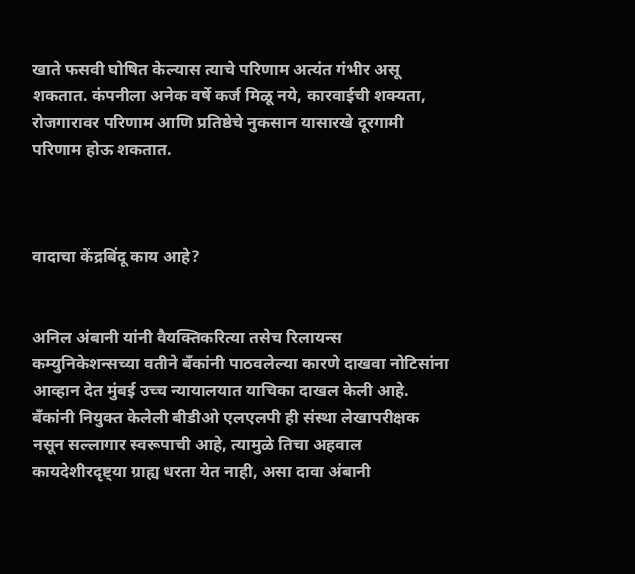खाते फसवी घोषित केल्यास त्याचे परिणाम अत्यंत गंभीर असू शकतात. कंपनीला अनेक वर्षे कर्ज मिळू नये, कारवाईची शक्यता, रोजगारावर परिणाम आणि प्रतिष्ठेचे नुकसान यासारखे दूरगामी परिणाम होऊ शकतात.



वादाचा केंद्रबिंदू काय आहे?


अनिल अंबानी यांनी वैयक्तिकरित्या तसेच रिलायन्स कम्युनिकेशन्सच्या वतीने बँकांनी पाठवलेल्या कारणे दाखवा नोटिसांना आव्हान देत मुंबई उच्च न्यायालयात याचिका दाखल केली आहे. बँकांनी नियुक्त केलेली बीडीओ एलएलपी ही संस्था लेखापरीक्षक नसून सल्लागार स्वरूपाची आहे, त्यामुळे तिचा अहवाल कायदेशीरदृष्ट्या ग्राह्य धरता येत नाही, असा दावा अंबानी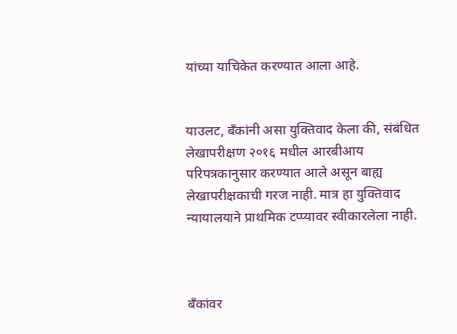यांच्या याचिकेत करण्यात आला आहे.


याउलट, बँकांनी असा युक्तिवाद केला की, संबंधित लेखापरीक्षण २०१६ मधील आरबीआय परिपत्रकानुसार करण्यात आले असून बाह्य लेखापरीक्षकाची गरज नाही. मात्र हा युक्तिवाद न्यायालयाने प्राथमिक टप्प्यावर स्वीकारलेला नाही.



बँकांवर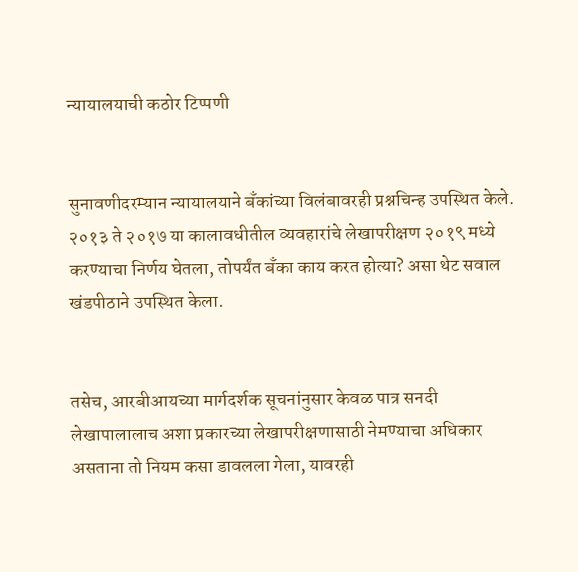न्यायालयाची कठोर टिप्पणी


सुनावणीदरम्यान न्यायालयाने बँकांच्या विलंबावरही प्रश्नचिन्ह उपस्थित केले. २०१३ ते २०१७ या कालावधीतील व्यवहारांचे लेखापरीक्षण २०१९ मध्ये करण्याचा निर्णय घेतला, तोपर्यंत बँका काय करत होत्या? असा थेट सवाल खंडपीठाने उपस्थित केला.


तसेच, आरबीआयच्या मार्गदर्शक सूचनांनुसार केवळ पात्र सनदी लेखापालालाच अशा प्रकारच्या लेखापरीक्षणासाठी नेमण्याचा अधिकार असताना तो नियम कसा डावलला गेला, यावरही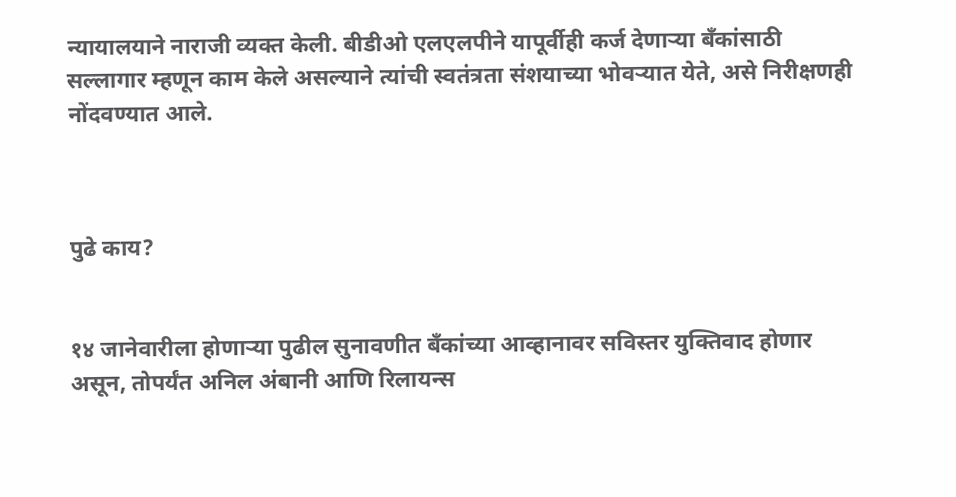न्यायालयाने नाराजी व्यक्त केली. बीडीओ एलएलपीने यापूर्वीही कर्ज देणाऱ्या बँकांसाठी सल्लागार म्हणून काम केले असल्याने त्यांची स्वतंत्रता संशयाच्या भोवऱ्यात येते, असे निरीक्षणही नोंदवण्यात आले.



पुढे काय?


१४ जानेवारीला होणाऱ्या पुढील सुनावणीत बँकांच्या आव्हानावर सविस्तर युक्तिवाद होणार असून, तोपर्यंत अनिल अंबानी आणि रिलायन्स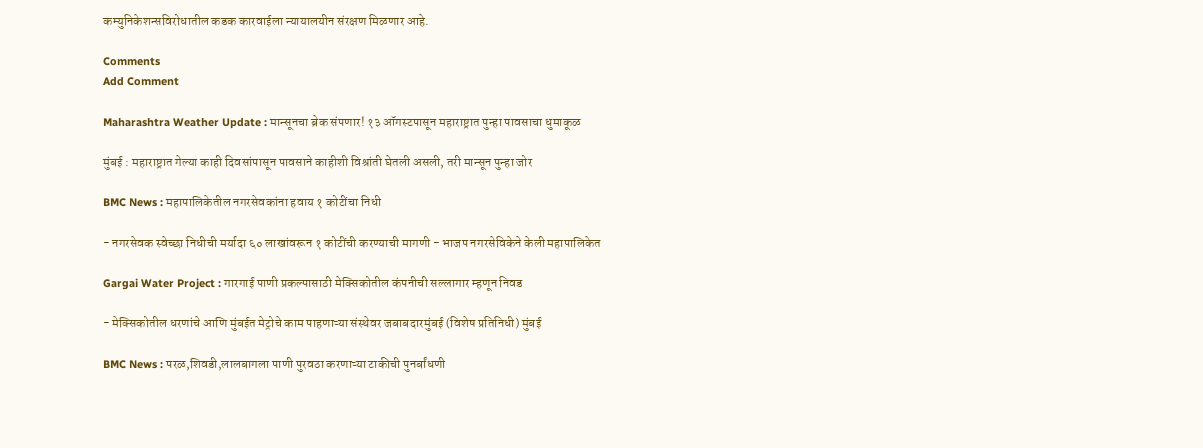कम्युनिकेशन्सविरोधातील कडक कारवाईला न्यायालयीन संरक्षण मिळणार आहे.

Comments
Add Comment

Maharashtra Weather Update : मान्सूनचा ब्रेक संपणार! १३ ऑगस्टपासून महाराष्ट्रात पुन्हा पावसाचा धुमाकूळ

मुंबई : महाराष्ट्रात गेल्या काही दिवसांपासून पावसाने काहीशी विश्रांती घेतली असली, तरी मान्सून पुन्हा जोर

BMC News : महापालिकेतील नगरसेवकांना हवाय १ कोटींचा निधी

- नगरसेवक स्वेच्छा निधीची मर्यादा ६० लाखांवरून १ कोटींची करण्याची मागणी - भाजप नगरसेविकेने केली महापालिकेत

Gargai Water Project : गारगाई पाणी प्रकल्पासाठी मेक्सिकोतील कंपनीची सल्लागार म्हणून निवड

- मेक्सिकोतील धरणांचे आणि मुंबईत मेट्रोचे काम पाहणाऱ्या संस्थेवर जबाबदारमुंबई (विशेष प्रतिनिधी) मुंबई

BMC News : परळ,शिवडी,लालबागला पाणी पुरवठा करणाऱ्या टाकीची पुनर्बांधणी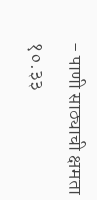- पाणी साठ्याची क्षमता १०.३३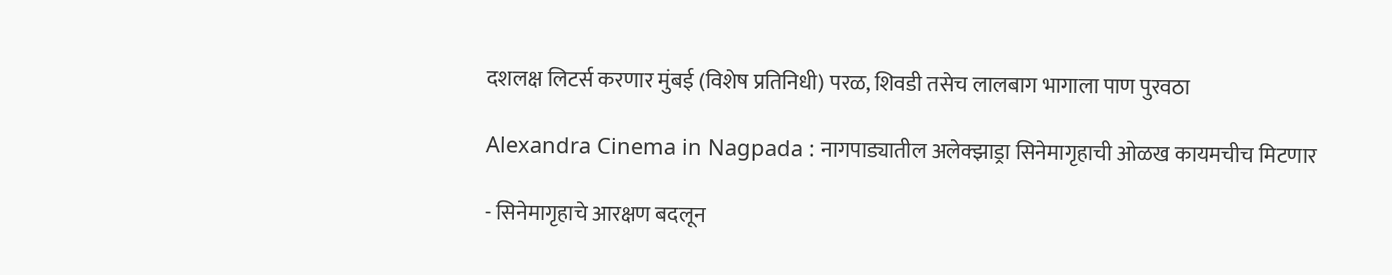दशलक्ष लिटर्स करणार मुंबई (विशेष प्रतिनिधी) परळ, शिवडी तसेच लालबाग भागाला पाण पुरवठा

Alexandra Cinema in Nagpada : नागपाड्यातील अलेक्झाड्रा सिनेमागृहाची ओळख कायमचीच मिटणार

- सिनेमागृहाचे आरक्षण बदलून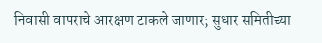निवासी वापराचे आरक्षण टाकले जाणार; सुधार समितीच्या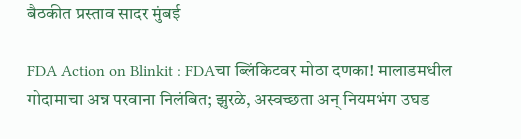बैठकीत प्रस्ताव सादर मुंबई

FDA Action on Blinkit : FDAचा ब्लिंकिटवर मोठा दणका! मालाडमधील गोदामाचा अन्न परवाना निलंबित; झुरळे, अस्वच्छता अन् नियमभंग उघड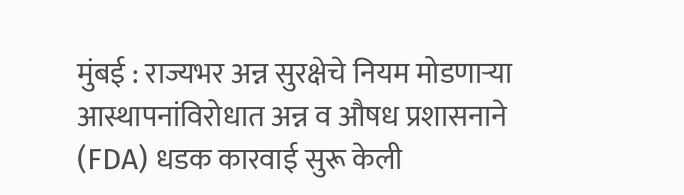मुंबई : राज्यभर अन्न सुरक्षेचे नियम मोडणाऱ्या आस्थापनांविरोधात अन्न व औषध प्रशासनाने (FDA) धडक कारवाई सुरू केली